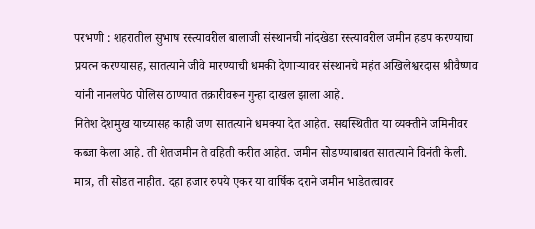परभणी : शहरातील सुभाष रस्त्यावरील बालाजी संस्थानची नांदखेडा रस्त्यावरील जमीन हडप करण्याचा प्रयत्न करण्यासह, सातत्याने जीवे मारण्याची धमकी देणाऱ्यावर संस्थानचे महंत अखिलेश्वरदास श्रीवैष्णव यांनी नानलपेठ पोलिस ठाण्यात तक्रारीवरून गुन्हा दाखल झाला आहे.
नितेश देशमुख याच्यासह काही जण सातत्याने धमक्या देत आहेत. सद्यस्थितीत या व्यक्तीने जमिनीवर कब्जा केला आहे. ती शेतजमीन ते वहिती करीत आहेत. जमीन सोडण्याबाबत सातत्याने विनंती केली. मात्र, ती सोडत नाहीत. दहा हजार रुपये एकर या वार्षिक दराने जमीन भाडेतत्वावर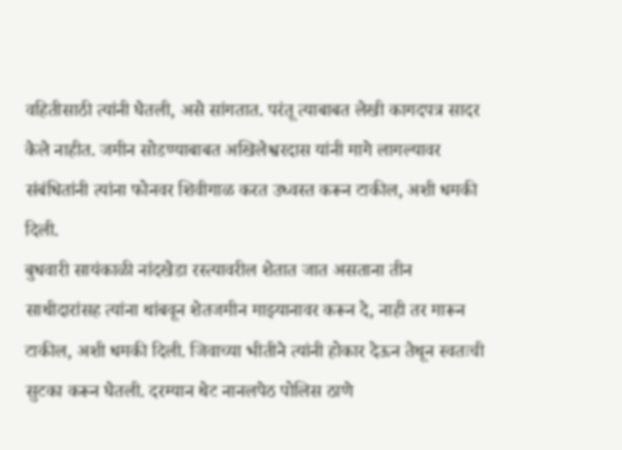वहितीसाठी त्यांनी घेतली, असे सांगतात. परंतू त्याबाबत लेखी कागदपत्र सादर केले नाहीत. जमीन सोडण्याबाबत अखिलेश्वरदास यांनी मागे लागल्यावर संबंधितांनी त्यांना फोनवर शिवीगाळ करत उध्वस्त करून टाकील, अशी धमकी दिली.
बुधवारी सायंकाळी नांदखेडा रस्त्यावरील शेतात जात असताना तीन साथीदारांसह त्यांना थांबवून शेतजमीन माझ्यानावर करून दे, नाही तर मारून टाकील, अशी धमकी दिली. जिवाच्या भीतीने त्यांनी होकार देऊन तेथून स्वतःची सुटका करून घेतली. दरम्यान थेट नानलपेठ पोलिस ठाणे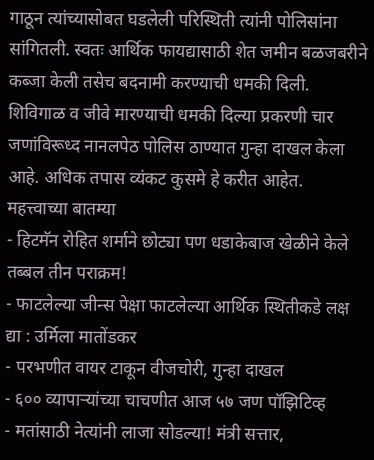गाठून त्यांच्यासोबत घडलेली परिस्थिती त्यांनी पोलिसांना सांगितली. स्वतः आर्थिक फायद्यासाठी शेत जमीन बळजबरीने कब्जा केली तसेच बदनामी करण्याची धमकी दिली. शिविगाळ व जीवे मारण्याची धमकी दिल्या प्रकरणी चार जणांविरूध्द नानलपेठ पोलिस ठाण्यात गुन्हा दाखल केला आहे. अधिक तपास व्यंकट कुसमे हे करीत आहेत.
महत्त्वाच्या बातम्या
- हिटमॅन रोहित शर्माने छोट्या पण धडाकेबाज खेळीने केले तब्बल तीन पराक्रम!
- फाटलेल्या जीन्स पेक्षा फाटलेल्या आर्थिक स्थितीकडे लक्ष द्या : उर्मिला मातोंडकर
- परभणीत वायर टाकून वीजचोरी, गुन्हा दाखल
- ६०० व्यापाऱ्यांच्या चाचणीत आज ५७ जण पॉझिटिव्ह
- मतांसाठी नेत्यांनी लाजा सोडल्या! मंत्री सत्तार,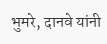भुमरे, दानवे यांनी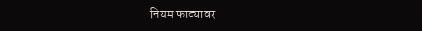नियम फाट्यावर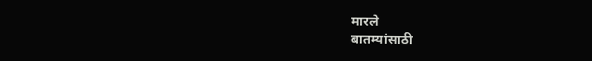मारले
बातम्यांसाठी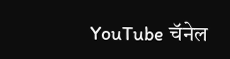YouTube चॅनेल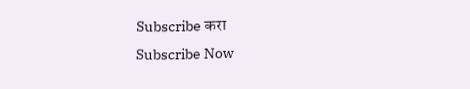Subscribe करा
Subscribe Now